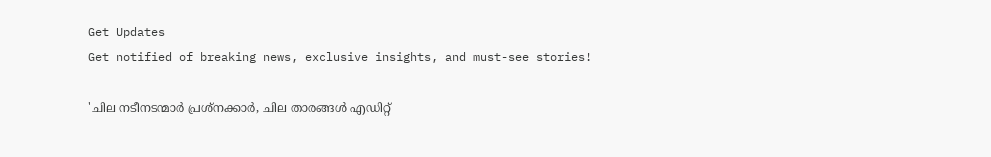Get Updates
Get notified of breaking news, exclusive insights, and must-see stories!

'ചില നടീനടന്മാർ പ്രശ്നക്കാർ, ചില താരങ്ങൾ എഡിറ്റ്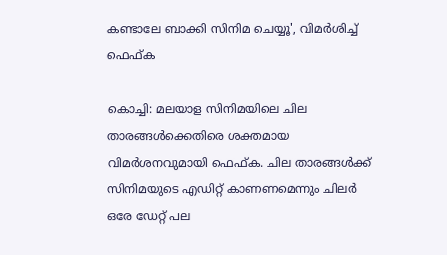കണ്ടാലേ ബാക്കി സിനിമ ചെയ്യൂ', വിമർശിച്ച് ഫെഫ്ക

കൊച്ചി: മലയാള സിനിമയിലെ ചില താരങ്ങൾക്കെതിരെ ശക്തമായ വിമർശനവുമായി ഫെഫ്ക. ചില താരങ്ങൾക്ക് സിനിമയുടെ എഡിറ്റ് കാണണമെന്നും ചിലർ ഒരേ ഡേറ്റ് പല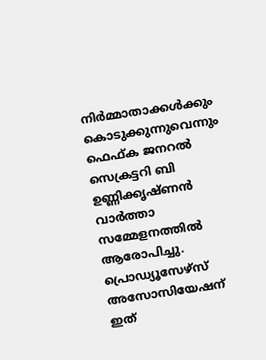നിർമ്മാതാക്കൾക്കും കൊടുക്കുന്നുവെന്നും ഫെഫ്ക ജനറൽ സെക്രട്ടറി ബി ഉണ്ണിക്കൃഷ്ണൻ വാർത്താ സമ്മേളനത്തിൽ ആരോപിച്ചു. പ്രൊഡ്യൂസേഴ്സ് അസോസിയേഷന് ഇത്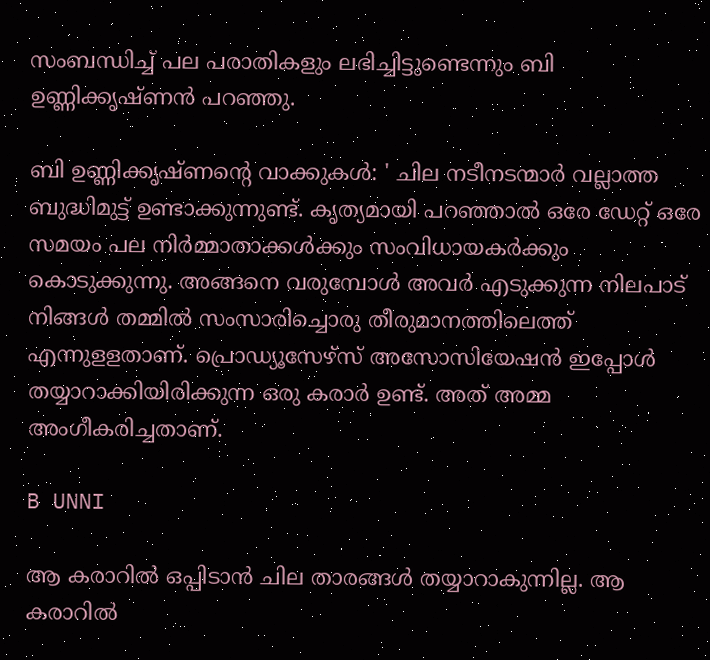സംബന്ധിച്ച് പല പരാതികളും ലഭിച്ചിട്ടുണ്ടെന്നും ബി ഉണ്ണിക്കൃഷ്ണൻ പറഞ്ഞു.

ബി ഉണ്ണിക്കൃഷ്ണന്റെ വാക്കുകൾ: ' ചില നടീനടന്മാര്‍ വല്ലാത്ത ബുദ്ധിമുട്ട് ഉണ്ടാക്കുന്നുണ്ട്. കൃത്യമായി പറഞ്ഞാല്‍ ഒരേ ഡേറ്റ് ഒരേ സമയം പല നിര്‍മ്മാതാക്കള്‍ക്കും സംവിധായകര്‍ക്കും കൊടുക്കുന്നു. അങ്ങനെ വരുമ്പോള്‍ അവര്‍ എടുക്കുന്ന നിലപാട് നിങ്ങള്‍ തമ്മില്‍ സംസാരിച്ചൊരു തീരുമാനത്തിലെത്ത് എന്നുളളതാണ്. പ്രൊഡ്യൂസേഴ്‌സ് അസോസിയേഷന്‍ ഇപ്പോള്‍ തയ്യാറാക്കിയിരിക്കുന്ന ഒരു കരാര്‍ ഉണ്ട്. അത് അമ്മ അംഗീകരിച്ചതാണ്.

B UNNI

ആ കരാറില്‍ ഒപ്പിടാന്‍ ചില താരങ്ങള്‍ തയ്യാറാകുന്നില്ല. ആ കരാറില്‍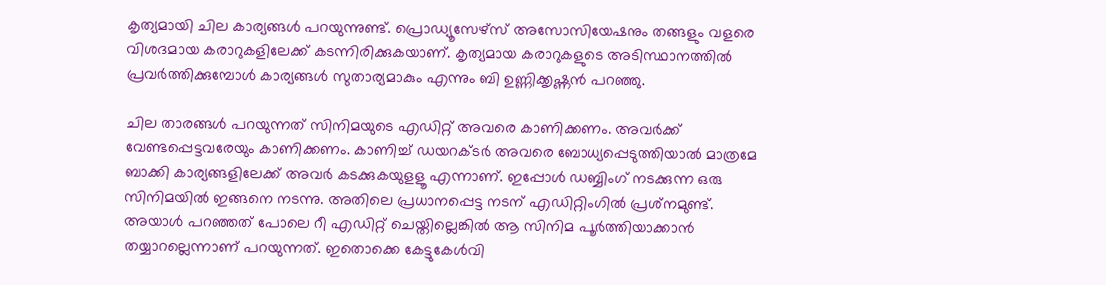കൃത്യമായി ചില കാര്യങ്ങള്‍ പറയുന്നുണ്ട്. പ്രൊഡ്യൂസേഴ്‌സ് അസോസിയേഷനും തങ്ങളും വളരെ വിശദമായ കരാറുകളിലേക്ക് കടന്നിരിക്കുകയാണ്. കൃത്യമായ കരാറുകളുടെ അടിസ്ഥാനത്തില്‍ പ്രവര്‍ത്തിക്കുമ്പോള്‍ കാര്യങ്ങള്‍ സുതാര്യമാകും എന്നും ബി ഉണ്ണിക്കൃഷ്ണന്‍ പറഞ്ഞു.

ചില താരങ്ങള്‍ പറയുന്നത് സിനിമയുടെ എഡിറ്റ് അവരെ കാണിക്കണം. അവര്‍ക്ക് വേണ്ടപ്പെട്ടവരേയും കാണിക്കണം. കാണിച്ച് ഡയറക്ടര്‍ അവരെ ബോധ്യപ്പെടുത്തിയാല്‍ മാത്രമേ ബാക്കി കാര്യങ്ങളിലേക്ക് അവര്‍ കടക്കുകയുളളൂ എന്നാണ്. ഇപ്പോള്‍ ഡബ്ബിംഗ് നടക്കുന്ന ഒരു സിനിമയില്‍ ഇങ്ങനെ നടന്നു. അതിലെ പ്രധാനപ്പെട്ട നടന് എഡിറ്റിംഗില്‍ പ്രശ്‌നമുണ്ട്. അയാള്‍ പറഞ്ഞത് പോലെ റീ എഡിറ്റ് ചെയ്തില്ലെങ്കില്‍ ആ സിനിമ പൂര്‍ത്തിയാക്കാന്‍ തയ്യാറല്ലെന്നാണ് പറയുന്നത്. ഇതൊക്കെ കേട്ടുകേള്‍വി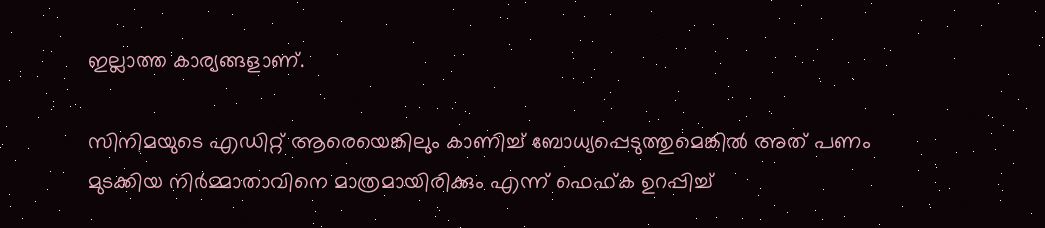ഇല്ലാത്ത കാര്യങ്ങളാണ്.

സിനിമയുടെ എഡിറ്റ് ആരെയെങ്കിലും കാണിച്ച് ബോധ്യപ്പെടുത്തുമെങ്കില്‍ അത് പണം മുടക്കിയ നിര്‍മ്മാതാവിനെ മാത്രമായിരിക്കും എന്ന് ഫെഫ്ക ഉറപ്പിച്ച്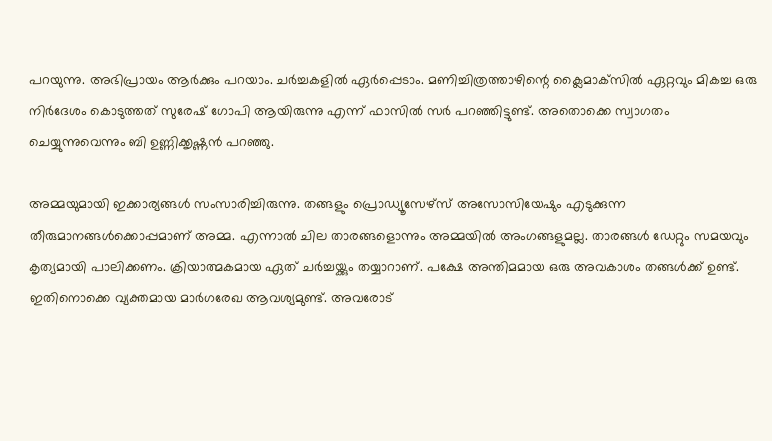പറയുന്നു. അഭിപ്രായം ആര്‍ക്കും പറയാം. ചര്‍ച്ചകളില്‍ ഏര്‍പ്പെടാം. മണിച്ചിത്രത്താഴിന്റെ ക്ലൈമാക്‌സില്‍ ഏറ്റവും മികച്ച ഒരു നിര്‍ദേശം കൊടുത്തത് സുരേഷ് ഗോപി ആയിരുന്നു എന്ന് ഫാസില്‍ സര്‍ പറഞ്ഞിട്ടുണ്ട്. അതൊക്കെ സ്വാഗതം ചെയ്യുന്നുവെന്നും ബി ഉണ്ണിക്കൃഷ്ണന്‍ പറഞ്ഞു.

അമ്മയുമായി ഇക്കാര്യങ്ങള്‍ സംസാരിച്ചിരുന്നു. തങ്ങളും പ്രൊഡ്യൂസേഴ്‌സ് അസോസിയേഷും എടുക്കുന്ന തീരുമാനങ്ങള്‍ക്കൊപ്പമാണ് അമ്മ. എന്നാല്‍ ചില താരങ്ങളൊന്നും അമ്മയില്‍ അംഗങ്ങളുമല്ല. താരങ്ങള്‍ ഡേറ്റും സമയവും കൃത്യമായി പാലിക്കണം. ക്രിയാത്മകമായ ഏത് ചര്‍ച്ചയ്ക്കും തയ്യാറാണ്. പക്ഷേ അന്തിമമായ ഒരു അവകാശം തങ്ങള്‍ക്ക് ഉണ്ട്. ഇതിനൊക്കെ വ്യക്തമായ മാര്‍ഗരേഖ ആവശ്യമുണ്ട്. അവരോട്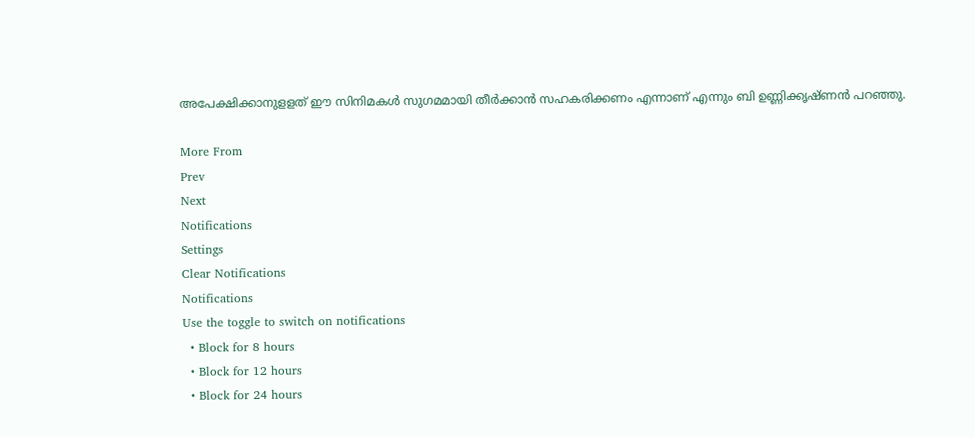അപേക്ഷിക്കാനുളളത് ഈ സിനിമകള്‍ സുഗമമായി തീര്‍ക്കാന്‍ സഹകരിക്കണം എന്നാണ് എന്നും ബി ഉണ്ണിക്കൃഷ്ണന്‍ പറഞ്ഞു.

More From
Prev
Next
Notifications
Settings
Clear Notifications
Notifications
Use the toggle to switch on notifications
  • Block for 8 hours
  • Block for 12 hours
  • Block for 24 hours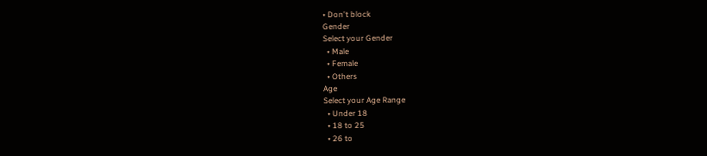• Don't block
Gender
Select your Gender
  • Male
  • Female
  • Others
Age
Select your Age Range
  • Under 18
  • 18 to 25
  • 26 to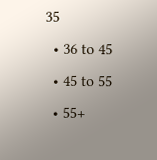35
  • 36 to 45
  • 45 to 55
  • 55+